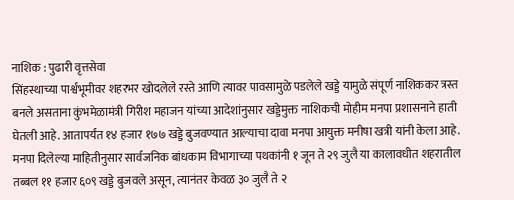नाशिक : पुढारी वृत्तसेवा
सिंहस्थाच्या पार्श्वभूमीवर शहरभर खोदलेले रस्ते आणि त्यावर पावसामुळे पडलेले खड्डे यामुळे संपूर्ण नाशिककर त्रस्त बनले असताना कुंभमेळामंत्री गिरीश महाजन यांच्या आदेशांनुसार खड्डेमुक्त नाशिकची मोहीम मनपा प्रशासनाने हाती घेतली आहे. आतापर्यंत १४ हजार १७७ खड्डे बुजवण्यात आल्याचा दावा मनपा आयुक्त मनीषा खत्री यांनी केला आहे.
मनपा दिलेल्या माहितीनुसार सार्वजनिक बांधकाम विभागाच्या पथकांनी १ जून ते २९ जुलै या कालावधीत शहरातील तब्बल ११ हजार ६०९ खड्डे बुजवले असून, त्यानंतर केवळ ३० जुलै ते २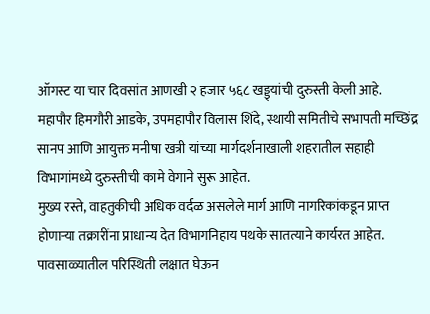ऑगस्ट या चार दिवसांत आणखी २ हजार ५६८ खड्ड्यांची दुरुस्ती केली आहे.
महापौर हिमगौरी आडके, उपमहापौर विलास शिंदे, स्थायी समितीचे सभापती मच्छिंद्र सानप आणि आयुक्त मनीषा खत्री यांच्या मार्गदर्शनाखाली शहरातील सहाही विभागांमध्ये दुरुस्तीची कामे वेगाने सुरू आहेत.
मुख्य रस्ते, वाहतुकीची अधिक वर्दळ असलेले मार्ग आणि नागरिकांकडून प्राप्त होणाऱ्या तक्रारींना प्राधान्य देत विभागनिहाय पथके सातत्याने कार्यरत आहेत. पावसाळ्यातील परिस्थिती लक्षात घेऊन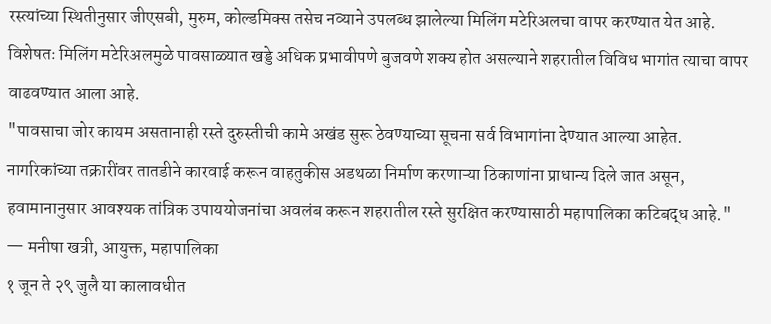रस्त्यांच्या स्थितीनुसार जीएसबी, मुरुम, कोल्डमिक्स तसेच नव्याने उपलब्ध झालेल्या मिलिंग मटेरिअलचा वापर करण्यात येत आहे. विशेषतः मिलिंग मटेरिअलमुळे पावसाळ्यात खड्डे अधिक प्रभावीपणे बुजवणे शक्य होत असल्याने शहरातील विविध भागांत त्याचा वापर वाढवण्यात आला आहे.
"पावसाचा जोर कायम असतानाही रस्ते दुरुस्तीची कामे अखंड सुरू ठेवण्याच्या सूचना सर्व विभागांना देण्यात आल्या आहेत. नागरिकांच्या तक्रारींवर तातडीने कारवाई करून वाहतुकीस अडथळा निर्माण करणाऱ्या ठिकाणांना प्राधान्य दिले जात असून, हवामानानुसार आवश्यक तांत्रिक उपाययोजनांचा अवलंब करून शहरातील रस्ते सुरक्षित करण्यासाठी महापालिका कटिबद्ध आहे."
— मनीषा खत्री, आयुक्त, महापालिका
१ जून ते २९ जुलै या कालावधीत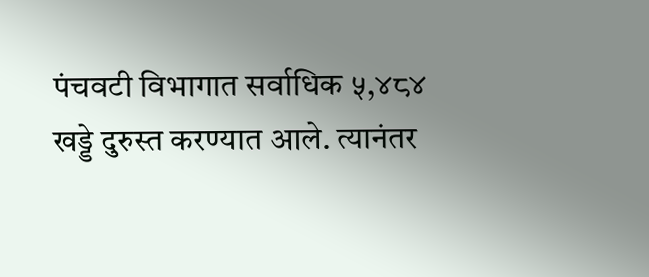पंचवटी विभागात सर्वाधिक ५,४८४ खड्डे दुरुस्त करण्यात आले. त्यानंतर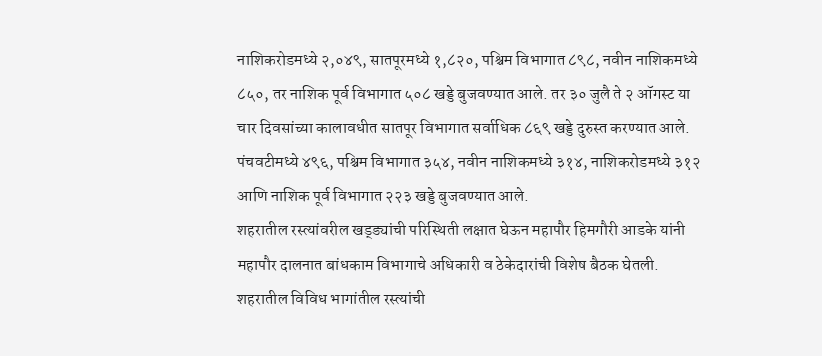नाशिकरोडमध्ये २,०४९, सातपूरमध्ये १,८२०, पश्चिम विभागात ८९८, नवीन नाशिकमध्ये ८५०, तर नाशिक पूर्व विभागात ५०८ खड्डे बुजवण्यात आले. तर ३० जुलै ते २ ऑगस्ट या चार दिवसांच्या कालावधीत सातपूर विभागात सर्वाधिक ८६९ खड्डे दुरुस्त करण्यात आले. पंचवटीमध्ये ४९६, पश्चिम विभागात ३५४, नवीन नाशिकमध्ये ३१४, नाशिकरोडमध्ये ३१२ आणि नाशिक पूर्व विभागात २२३ खड्डे बुजवण्यात आले.
शहरातील रस्त्यांवरील खड्ड्यांची परिस्थिती लक्षात घेऊन महापौर हिमगौरी आडके यांनी महापौर दालनात बांधकाम विभागाचे अधिकारी व ठेकेदारांची विशेष बैठक घेतली. शहरातील विविध भागांतील रस्त्यांची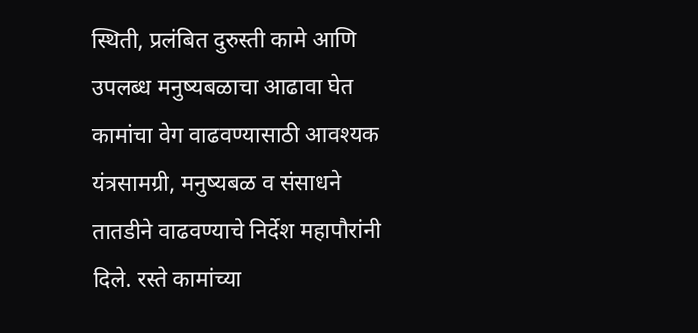स्थिती, प्रलंबित दुरुस्ती कामे आणि उपलब्ध मनुष्यबळाचा आढावा घेत कामांचा वेग वाढवण्यासाठी आवश्यक यंत्रसामग्री, मनुष्यबळ व संसाधने तातडीने वाढवण्याचे निर्देश महापौरांनी दिले. रस्ते कामांच्या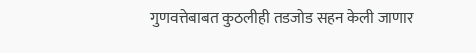गुणवत्तेबाबत कुठलीही तडजोड सहन केली जाणार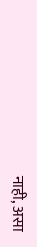नाही, असा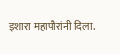इशारा महापौरांनी दिला.